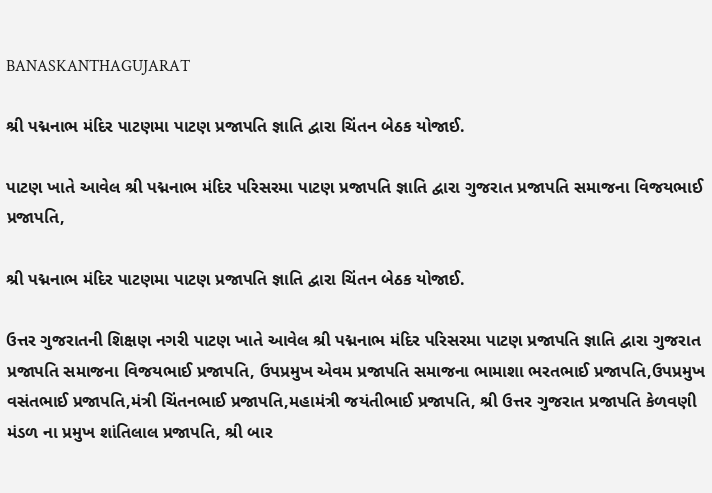BANASKANTHAGUJARAT

શ્રી પદ્મનાભ મંદિર પાટણમા પાટણ પ્રજાપતિ જ્ઞાતિ દ્વારા ચિંતન બેઠક યોજાઈ.

પાટણ ખાતે આવેલ શ્રી પદ્મનાભ મંદિર પરિસરમા પાટણ પ્રજાપતિ જ્ઞાતિ દ્વારા ગુજરાત પ્રજાપતિ સમાજના વિજયભાઈ પ્રજાપતિ,

શ્રી પદ્મનાભ મંદિર પાટણમા પાટણ પ્રજાપતિ જ્ઞાતિ દ્વારા ચિંતન બેઠક યોજાઈ.

ઉત્તર ગુજરાતની શિક્ષણ નગરી પાટણ ખાતે આવેલ શ્રી પદ્મનાભ મંદિર પરિસરમા પાટણ પ્રજાપતિ જ્ઞાતિ દ્વારા ગુજરાત પ્રજાપતિ સમાજના વિજયભાઈ પ્રજાપતિ, ઉપપ્રમુખ એવમ પ્રજાપતિ સમાજના ભામાશા ભરતભાઈ પ્રજાપતિ,ઉપપ્રમુખ વસંતભાઈ પ્રજાપતિ,મંત્રી ચિંતનભાઈ પ્રજાપતિ,મહામંત્રી જયંતીભાઈ પ્રજાપતિ, શ્રી ઉત્તર ગુજરાત પ્રજાપતિ કેળવણી મંડળ ના પ્રમુખ શાંતિલાલ પ્રજાપતિ, શ્રી બાર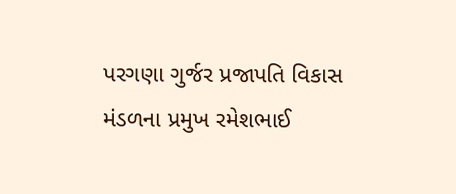પરગણા ગુર્જર પ્રજાપતિ વિકાસ મંડળના પ્રમુખ રમેશભાઈ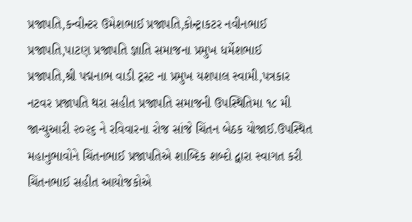પ્રજાપતિ,કન્વીન્ટર ઉમેશભાઈ પ્રજાપતિ,કોન્ટ્રાકટર નવીનભાઈ પ્રજાપતિ,પાટણ પ્રજાપતિ જ્ઞાતિ સમાજના પ્રમુખ ધર્મેશભાઈ પ્રજાપતિ,શ્રી પદ્મનાભ વાડી ટ્રસ્ટ ના પ્રમુખ યશપાલ સ્વામી,પત્રકાર નટવર પ્રજાપતિ થરા સહીત પ્રજાપતિ સમાજની ઉપસ્થિતિમા ૧૮ મી જાન્યુઆરી ૨૦૨૬ ને રવિવારના રોજ સાંજે ચિંતન બેઠક યોજાઈ.ઉપસ્થિત મહાનુભાવોને ચિંતનભાઈ પ્રજાપતિએ શાબ્દિક શબ્દો દ્વારા સ્વાગત કરી ચિંતનભાઈ સહીત આયોજકોએ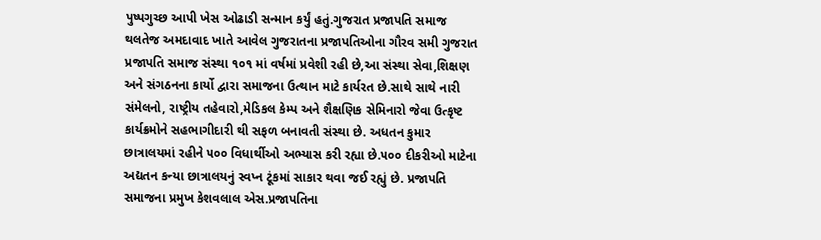પુષ્પગુચ્છ આપી ખેસ ઓઢાડી સન્માન કર્યું હતું.ગુજરાત પ્રજાપતિ સમાજ થલતેજ અમદાવાદ ખાતે આવેલ ગુજરાતના પ્રજાપતિઓના ગૌરવ સમી ગુજરાત પ્રજાપતિ સમાજ સંસ્થા ૧૦૧ માં વર્ષમાં પ્રવેશી રહી છે,આ સંસ્થા સેવા,શિક્ષણ અને સંગઠનના કાર્યો દ્વારા સમાજના ઉત્થાન માટે કાર્યરત છે.સાથે સાથે નારી સંમેલનો, રાષ્ટ્રીય તહેવારો,મેડિકલ કેમ્પ અને શૈક્ષણિક સેમિનારો જેવા ઉત્કૃષ્ટ કાર્યક્રમોને સહભાગીદારી થી સફળ બનાવતી સંસ્થા છે. અધતન કુમાર છાત્રાલયમાં રહીને ૫૦૦ વિધાર્થીઓ અભ્યાસ કરી રહ્યા છે.૫૦૦ દીકરીઓ માટેના અદ્યતન કન્યા છાત્રાલયનું સ્વપ્ન ટૂંકમાં સાકાર થવા જઈ રહ્યું છે. પ્રજાપતિ સમાજના પ્રમુખ કેશવલાલ એસ.પ્રજાપતિના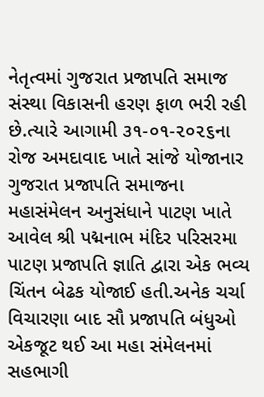નેતૃત્વમાં ગુજરાત પ્રજાપતિ સમાજ સંસ્થા વિકાસની હરણ ફાળ ભરી રહી છે.ત્યારે આગામી ૩૧-૦૧-૨૦૨૬ના રોજ અમદાવાદ ખાતે સાંજે યોજાનાર ગુજરાત પ્રજાપતિ સમાજના મહાસંમેલન અનુસંધાને પાટણ ખાતે આવેલ શ્રી પદ્મનાભ મંદિર પરિસરમા પાટણ પ્રજાપતિ જ્ઞાતિ દ્વારા એક ભવ્ય ચિંતન બેઢક યોજાઈ હતી.અનેક ચર્ચા વિચારણા બાદ સૌ પ્રજાપતિ બંધુઓ એકજૂટ થઈ આ મહા સંમેલનમાં સહભાગી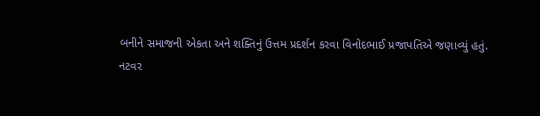બનીને સમાજની એકતા અને શક્તિનું ઉત્તમ પ્રદર્શન કરવા વિનોદભાઈ પ્રજાપતિએ જણાવ્યું હતું.
નટવર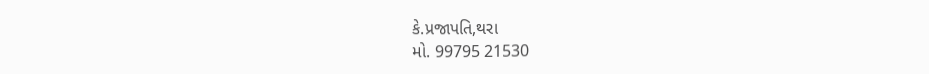કે.પ્રજાપતિ,થરા
મો. 99795 21530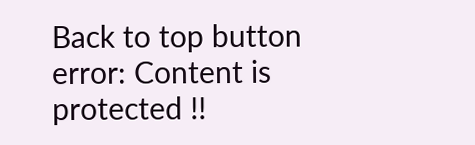Back to top button
error: Content is protected !!